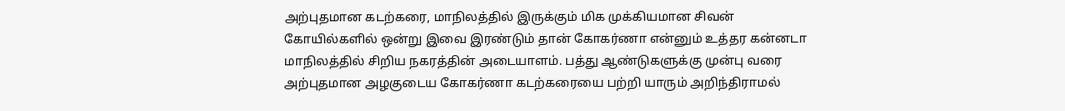அற்புதமான கடற்கரை, மாநிலத்தில் இருக்கும் மிக முக்கியமான சிவன் கோயில்களில் ஒன்று இவை இரண்டும் தான் கோகர்ணா என்னும் உத்தர கன்னடா மாநிலத்தில் சிறிய நகரத்தின் அடையாளம். பத்து ஆண்டுகளுக்கு முன்பு வரை அற்புதமான அழகுடைய கோகர்ணா கடற்கரையை பற்றி யாரும் அறிந்திராமல்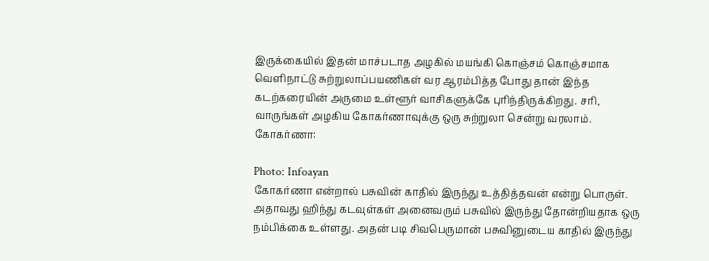இருக்கையில் இதன் மாச்படாத அழகில் மயங்கி கொஞ்சம் கொஞ்சமாக வெளிநாட்டு சுற்றுலாப்பயணிகள் வர ஆரம்பித்த போது தான் இந்த கடற்கரையின் அருமை உள்ளூர் வாசிகளுக்கே புரிந்திருக்கிறது. சரி, வாருங்கள் அழகிய கோகர்ணாவுக்கு ஒரு சுற்றுலா சென்று வரலாம்.
கோகர்ணா:

Photo: Infoayan
கோகர்ணா என்றால் பசுவின் காதில் இருந்து உத்தித்தவன் என்று பொருள். அதாவது ஹிந்து கடவுள்கள் அனைவரும் பசுவில் இருந்து தோன்றியதாக ஒரு நம்பிக்கை உள்ளது. அதன் படி சிவபெருமான் பசுவினுடைய காதில் இருந்து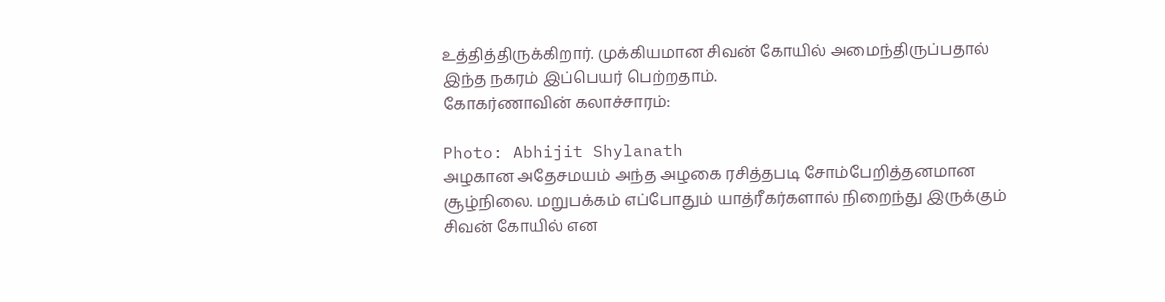உத்தித்திருக்கிறார். முக்கியமான சிவன் கோயில் அமைந்திருப்பதால் இந்த நகரம் இப்பெயர் பெற்றதாம்.
கோகர்ணாவின் கலாச்சாரம்:

Photo: Abhijit Shylanath
அழகான அதேசமயம் அந்த அழகை ரசித்தபடி சோம்பேறித்தனமான சூழ்நிலை. மறுபக்கம் எப்போதும் யாத்ரீகர்களால் நிறைந்து இருக்கும் சிவன் கோயில் என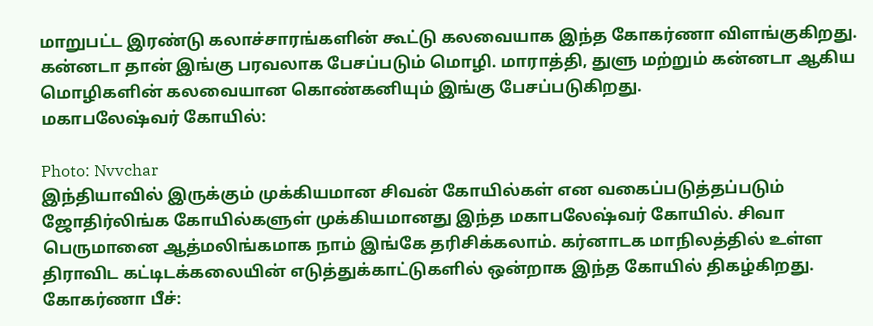மாறுபட்ட இரண்டு கலாச்சாரங்களின் கூட்டு கலவையாக இந்த கோகர்ணா விளங்குகிறது. கன்னடா தான் இங்கு பரவலாக பேசப்படும் மொழி. மாராத்தி, துளு மற்றும் கன்னடா ஆகிய மொழிகளின் கலவையான கொண்கனியும் இங்கு பேசப்படுகிறது.
மகாபலேஷ்வர் கோயில்:

Photo: Nvvchar
இந்தியாவில் இருக்கும் முக்கியமான சிவன் கோயில்கள் என வகைப்படுத்தப்படும் ஜோதிர்லிங்க கோயில்களுள் முக்கியமானது இந்த மகாபலேஷ்வர் கோயில். சிவா பெருமானை ஆத்மலிங்கமாக நாம் இங்கே தரிசிக்கலாம். கர்னாடக மாநிலத்தில் உள்ள திராவிட கட்டிடக்கலையின் எடுத்துக்காட்டுகளில் ஒன்றாக இந்த கோயில் திகழ்கிறது.
கோகர்ணா பீச்: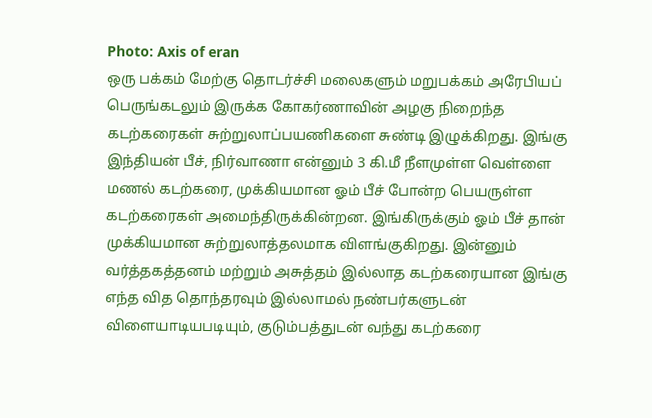Photo: Axis of eran
ஒரு பக்கம் மேற்கு தொடர்ச்சி மலைகளும் மறுபக்கம் அரேபியப் பெருங்கடலும் இருக்க கோகர்ணாவின் அழகு நிறைந்த கடற்கரைகள் சுற்றுலாப்பயணிகளை சுண்டி இழுக்கிறது. இங்கு இந்தியன் பீச், நிர்வாணா என்னும் 3 கி.மீ நீளமுள்ள வெள்ளை மணல் கடற்கரை, முக்கியமான ஓம் பீச் போன்ற பெயருள்ள கடற்கரைகள் அமைந்திருக்கின்றன. இங்கிருக்கும் ஓம் பீச் தான் முக்கியமான சுற்றுலாத்தலமாக விளங்குகிறது. இன்னும் வர்த்தகத்தனம் மற்றும் அசுத்தம் இல்லாத கடற்கரையான இங்கு எந்த வித தொந்தரவும் இல்லாமல் நண்பர்களுடன் விளையாடியபடியும், குடும்பத்துடன் வந்து கடற்கரை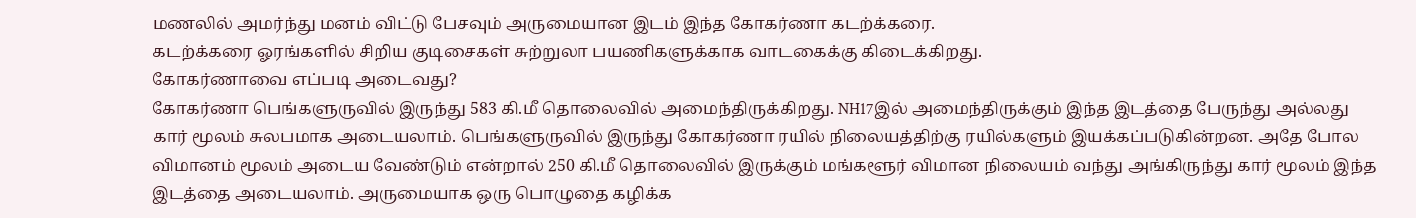மணலில் அமர்ந்து மனம் விட்டு பேசவும் அருமையான இடம் இந்த கோகர்ணா கடற்க்கரை.
கடற்க்கரை ஓரங்களில் சிறிய குடிசைகள் சுற்றுலா பயணிகளுக்காக வாடகைக்கு கிடைக்கிறது.
கோகர்ணாவை எப்படி அடைவது?
கோகர்ணா பெங்களுருவில் இருந்து 583 கி.மீ தொலைவில் அமைந்திருக்கிறது. NH17இல் அமைந்திருக்கும் இந்த இடத்தை பேருந்து அல்லது கார் மூலம் சுலபமாக அடையலாம். பெங்களுருவில் இருந்து கோகர்ணா ரயில் நிலையத்திற்கு ரயில்களும் இயக்கப்படுகின்றன. அதே போல விமானம் மூலம் அடைய வேண்டும் என்றால் 250 கி.மீ தொலைவில் இருக்கும் மங்களூர் விமான நிலையம் வந்து அங்கிருந்து கார் மூலம் இந்த இடத்தை அடையலாம். அருமையாக ஒரு பொழுதை கழிக்க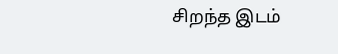சிறந்த இடம்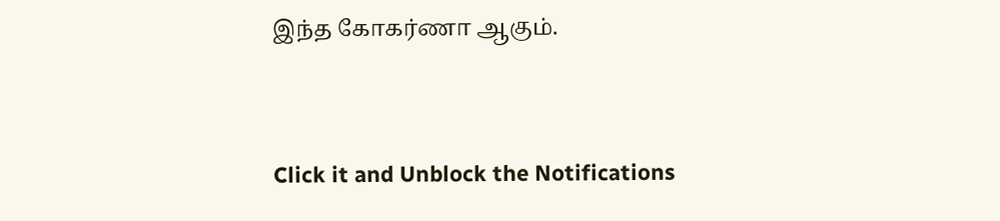இந்த கோகர்ணா ஆகும்.



Click it and Unblock the Notifications